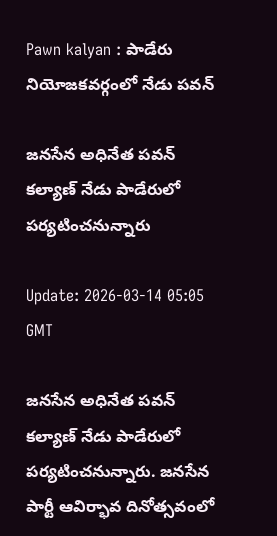Pawn kalyan : పాడేరు నియోజకవర్గంలో నేడు పవన్

జనసేన అధినేత పవన్ కల్యాణ్ నేడు పాడేరులో పర్యటించనున్నారు

Update: 2026-03-14 05:05 GMT

జనసేన అధినేత పవన్ కల్యాణ్ నేడు పాడేరులో పర్యటించనున్నారు. జనసేన పార్టీ ఆవిర్భావ దినోత్సవంలో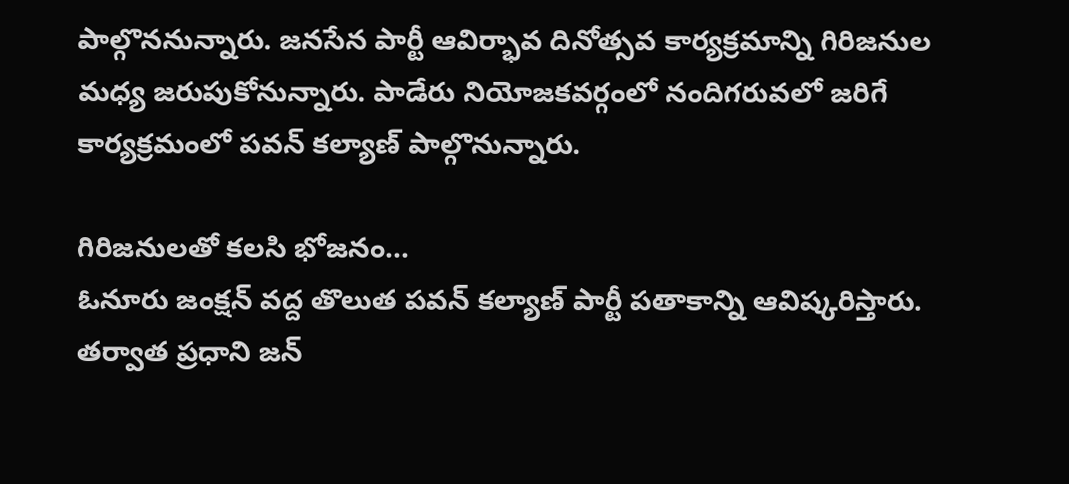పాల్గొననున్నారు. జనసేన పార్టీ ఆవిర్భావ దినోత్సవ కార్యక్రమాన్ని గిరిజనుల మధ్య జరుపుకోనున్నారు. పాడేరు నియోజకవర్గంలో నందిగరువలో జరిగే కార్యక్రమంలో పవన్ కల్యాణ్ పాల్గొనున్నారు.

గిరిజనులతో కలసి భోజనం...
ఓనూరు జంక్షన్ వద్ద తొలుత పవన్ కల్యాణ్ పార్టీ పతాకాన్ని ఆవిష్కరిస్తారు. తర్వాత ప్రధాని జన్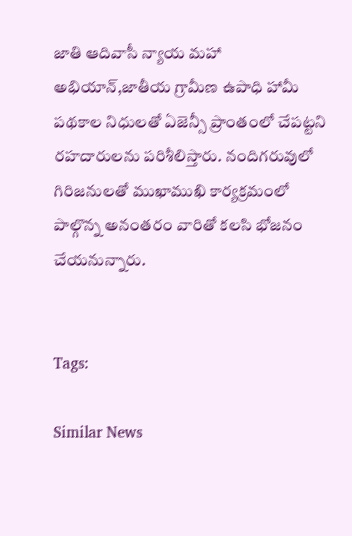జాతి ఆదివాసీ న్యాయ మహా అభియాన్,జాతీయ గ్రామీణ ఉపాధి హామీ పథకాల నిధులతో ఏజెన్సీ ప్రాంతంలో చేపట్టని రహదారులను పరిశీలిస్తారు. నందిగరువులో గిరిజనులతో ముఖాముఖి కార్యక్రమంలో పాల్గొన్న అనంతరం వారితో కలసి భోజనం చేయనున్నారు.


Tags:

Similar News